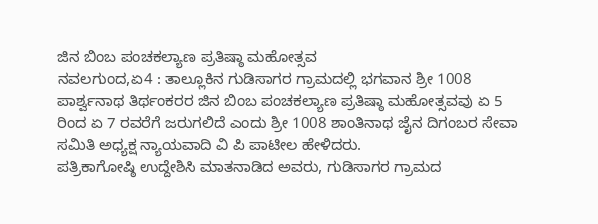ಜಿನ ಬಿಂಬ ಪಂಚಕಲ್ಯಾಣ ಪ್ರತಿಷ್ಠಾ ಮಹೋತ್ಸವ
ನವಲಗುಂದ,ಏ4 : ತಾಲ್ಲೂಕಿನ ಗುಡಿಸಾಗರ ಗ್ರಾಮದಲ್ಲಿ ಭಗವಾನ ಶ್ರೀ 1008 ಪಾರ್ಶ್ವನಾಥ ತಿರ್ಥಂಕರರ ಜಿನ ಬಿಂಬ ಪಂಚಕಲ್ಯಾಣ ಪ್ರತಿಷ್ಠಾ ಮಹೋತ್ಸವವು ಏ 5 ರಿಂದ ಏ 7 ರವರೆಗೆ ಜರುಗಲಿದೆ ಎಂದು ಶ್ರೀ 1008 ಶಾಂತಿನಾಥ ಜೈನ ದಿಗಂಬರ ಸೇವಾ ಸಮಿತಿ ಅಧ್ಯಕ್ಷ ನ್ಯಾಯವಾದಿ ವಿ ಪಿ ಪಾಟೀಲ ಹೇಳಿದರು.
ಪತ್ರಿಕಾಗೋಷ್ಠಿ ಉದ್ದೇಶಿಸಿ ಮಾತನಾಡಿದ ಅವರು, ಗುಡಿಸಾಗರ ಗ್ರಾಮದ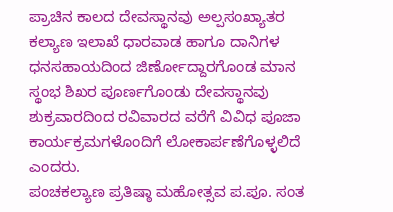ಪ್ರಾಚಿನ ಕಾಲದ ದೇವಸ್ಥಾನವು ಅಲ್ಪಸಂಖ್ಯಾತರ ಕಲ್ಯಾಣ ಇಲಾಖೆ ಧಾರವಾಡ ಹಾಗೂ ದಾನಿಗಳ ಧನಸಹಾಯದಿಂದ ಜಿರ್ಣೋದ್ದಾರಗೊಂಡ ಮಾನ ಸ್ಥಂಭ ಶಿಖರ ಪೂರ್ಣಗೊಂಡು ದೇವಸ್ಥಾನವು ಶುಕ್ರವಾರದಿಂದ ರವಿವಾರದ ವರೆಗೆ ವಿವಿಧ ಪೂಜಾ ಕಾರ್ಯಕ್ರಮಗಳೊಂದಿಗೆ ಲೋಕಾರ್ಪಣೆಗೊಳ್ಳಲಿದೆ ಎಂದರು.
ಪಂಚಕಲ್ಯಾಣ ಪ್ರತಿಷ್ಠಾ ಮಹೋತ್ಸವ ಪ.ಪೂ. ಸಂತ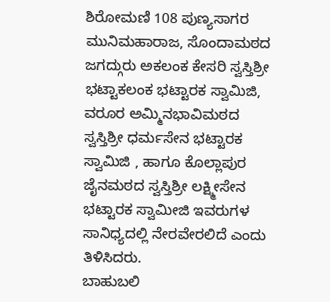ಶಿರೋಮಣಿ 108 ಪುಣ್ಯಸಾಗರ ಮುನಿಮಹಾರಾಜ, ಸೊಂದಾಮಠದ ಜಗದ್ಗುರು ಅಕಲಂಕ ಕೇಸರಿ ಸ್ವಸ್ತಿಶ್ರೀ ಭಟ್ಟಾಕಲಂಕ ಭಟ್ಟಾರಕ ಸ್ವಾಮಿಜಿ, ವರೂರ ಅಮ್ಮಿನಭಾವಿಮಠದ ಸ್ವಸ್ತಿಶ್ರೀ ಧರ್ಮಸೇನ ಭಟ್ಟಾರಕ ಸ್ವಾಮಿಜಿ , ಹಾಗೂ ಕೊಲ್ಲಾಪುರ ಜೈನಮಠದ ಸ್ವಸ್ತಿಶ್ರೀ ಲಕ್ಷ್ಮೀಸೇನ ಭಟ್ಟಾರಕ ಸ್ವಾಮೀಜಿ ಇವರುಗಳ ಸಾನಿಧ್ಯದಲ್ಲಿ ನೇರವೇರಲಿದೆ ಎಂದು ತಿಳಿಸಿದರು.
ಬಾಹುಬಲಿ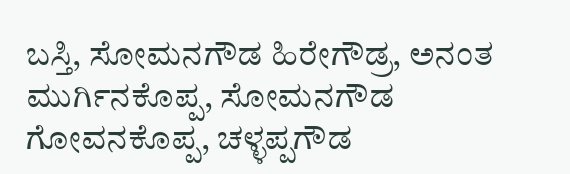ಬಸ್ತಿ, ಸೋಮನಗೌಡ ಹಿರೇಗೌಡ್ರ, ಅನಂತ ಮುರ್ಗಿನಕೊಪ್ಪ, ಸೋಮನಗೌಡ ಗೋವನಕೊಪ್ಪ, ಚಳ್ಳಪ್ಪಗೌಡ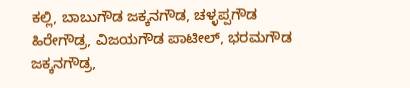ಕಲ್ಲಿ, ಬಾಬುಗೌಡ ಜಕ್ಕನಗೌಡ, ಚಳ್ಳಪ್ಪಗೌಡ ಹಿರೇಗೌಡ್ರ, ವಿಜಯಗೌಡ ಪಾಟೀಲ್, ಭರಮಗೌಡ ಜಕ್ಕನಗೌಡ್ರ,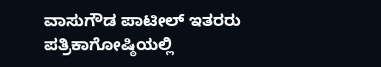ವಾಸುಗೌಡ ಪಾಟೀಲ್ ಇತರರು ಪತ್ರಿಕಾಗೋಷ್ಠಿಯಲ್ಲಿ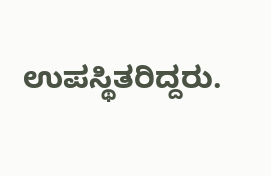ಉಪಸ್ಥಿತರಿದ್ದರು.